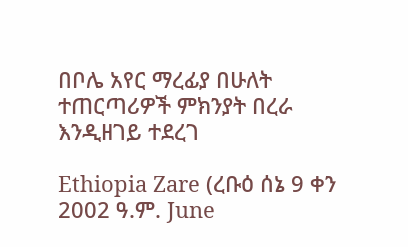በቦሌ አየር ማረፊያ በሁለት ተጠርጣሪዎች ምክንያት በረራ እንዲዘገይ ተደረገ

Ethiopia Zare (ረቡዕ ሰኔ 9 ቀን 2002 ዓ.ም. June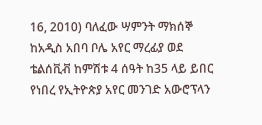16, 2010) ባለፈው ሣምንት ማክሰኞ ከአዲስ አበባ ቦሌ አየር ማረፊያ ወደ ቴልሰቪቭ ከምሽቱ 4 ሰዓት ከ35 ላይ ይበር የነበረ የኢትዮጵያ አየር መንገድ አውሮፕላን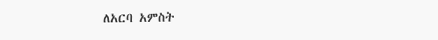ለአርባ አምስት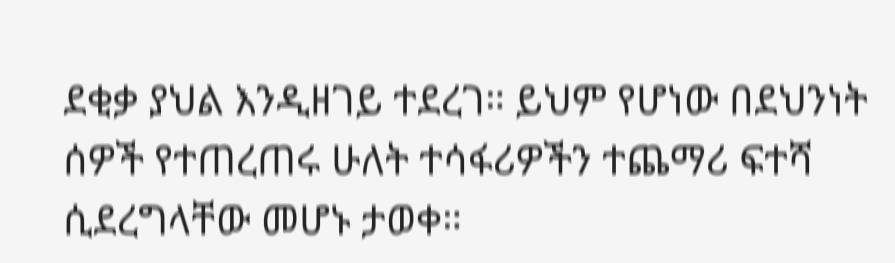ደቂቃ ያህል እንዲዘገይ ተደረገ። ይህም የሆነው በደህንነት ሰዎች የተጠረጠሩ ሁለት ተሳፋሪዎችን ተጨማሪ ፍተሻ ሲደረግላቸው መሆኑ ታወቀ።